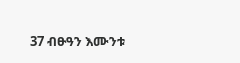37 ብፁዓን እሙንቱ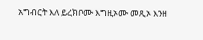አግብርት እለ ይረክቦሙ እግዚኦሙ መጺኦ እንዘ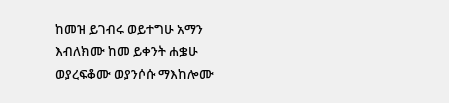ከመዝ ይገብሩ ወይተግሁ አማን እብለክሙ ከመ ይቀንት ሐቌሁ ወያረፍቆሙ ወያንሶሱ ማእከሎሙ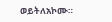ወይትለአኮሙ።